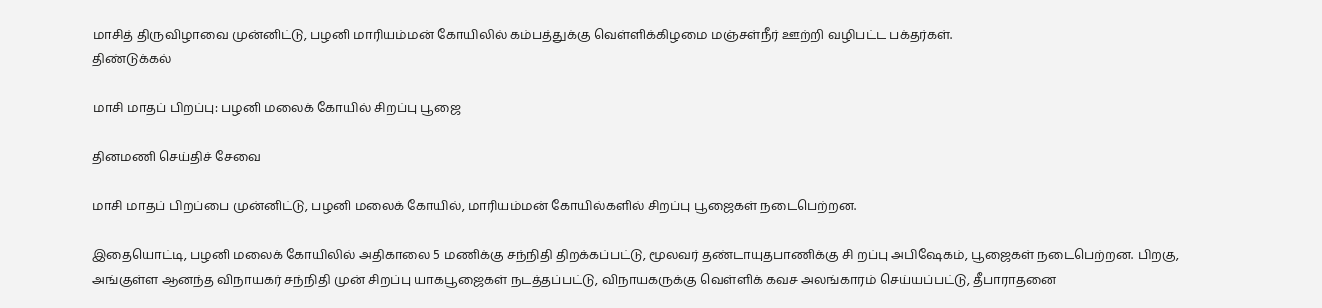மாசித் திருவிழாவை முன்னிட்டு, பழனி மாரியம்மன் கோயிலில் கம்பத்துக்கு வெள்ளிக்கிழமை மஞ்சள்நீர் ஊற்றி வழிபட்ட பக்தர்கள்.
திண்டுக்கல்

மாசி மாதப் பிறப்பு: பழனி மலைக் கோயில் சிறப்பு பூஜை

தினமணி செய்திச் சேவை

மாசி மாதப் பிறப்பை முன்னிட்டு, பழனி மலைக் கோயில், மாரியம்மன் கோயில்களில் சிறப்பு பூஜைகள் நடைபெற்றன.

இதையொட்டி, பழனி மலைக் கோயிலில் அதிகாலை 5 மணிக்கு சந்நிதி திறக்கப்பட்டு, மூலவர் தண்டாயுதபாணிக்கு சி றப்பு அபிஷேகம், பூஜைகள் நடைபெற்றன. பிறகு, அங்குள்ள ஆனந்த விநாயகர் சந்நிதி முன் சிறப்பு யாகபூஜைகள் நடத்தப்பட்டு, விநாயகருக்கு வெள்ளிக் கவச அலங்காரம் செய்யப்பட்டு, தீபாராதனை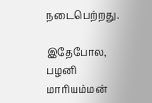நடைபெற்றது.

இதேபோல, பழனி மாரியம்மன்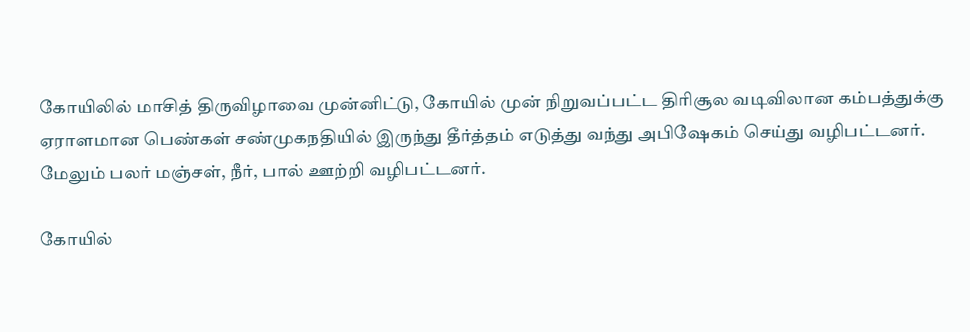கோயிலில் மாசித் திருவிழாவை முன்னிட்டு, கோயில் முன் நிறுவப்பட்ட திரிசூல வடிவிலான கம்பத்துக்கு ஏராளமான பெண்கள் சண்முகநதியில் இருந்து தீர்த்தம் எடுத்து வந்து அபிஷேகம் செய்து வழிபட்டனர். மேலும் பலர் மஞ்சள், நீர், பால் ஊற்றி வழிபட்டனர்.

கோயில்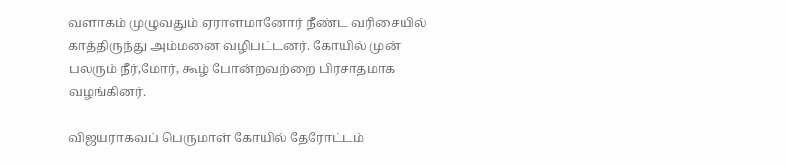வளாகம் முழுவதும் ஏராளமானோர் நீண்ட வரிசையில் காத்திருந்து அம்மனை வழிபட்டனர். கோயில் முன் பலரும் நீர்,மோர், கூழ் போன்றவற்றை பிரசாதமாக வழங்கினர்.

விஜயராகவப் பெருமாள் கோயில் தேரோட்டம்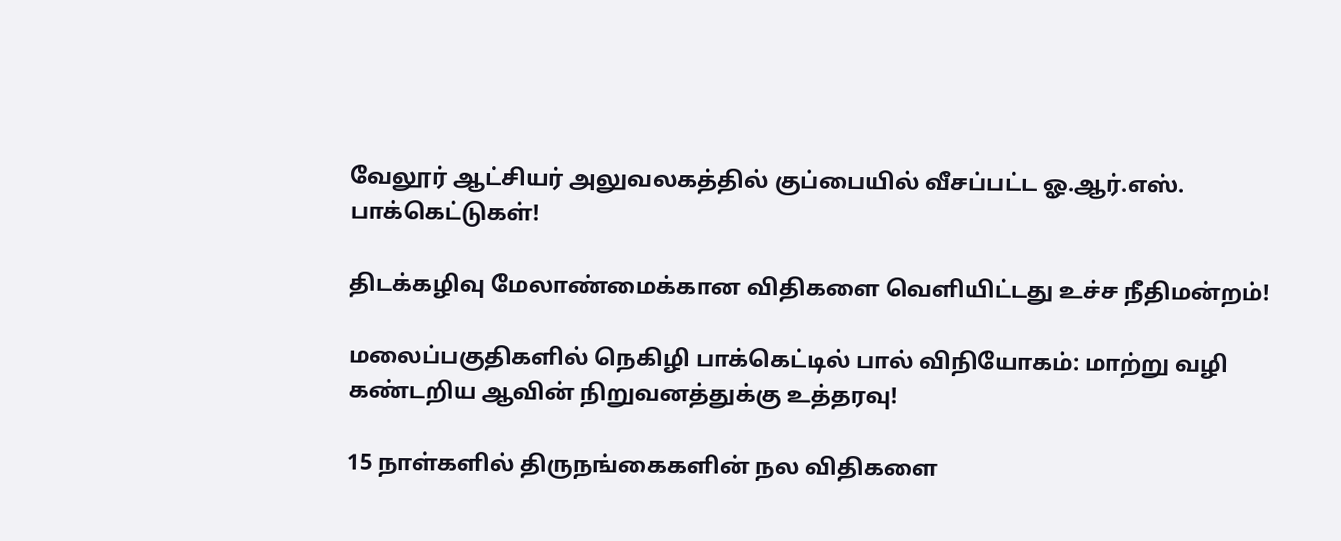வேலூர் ஆட்சியர் அலுவலகத்தில் குப்பையில் வீசப்பட்ட ஓ.ஆர்.எஸ். பாக்கெட்டுகள்!

திடக்கழிவு மேலாண்மைக்கான விதிகளை வெளியிட்டது உச்ச நீதிமன்றம்!

மலைப்பகுதிகளில் நெகிழி பாக்கெட்டில் பால் விநியோகம்: மாற்று வழி கண்டறிய ஆவின் நிறுவனத்துக்கு உத்தரவு!

15 நாள்களில் திருநங்கைகளின் நல விதிகளை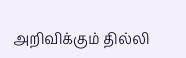அறிவிக்கும் தில்லி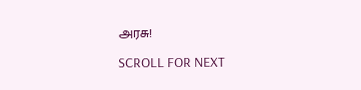அரசு!

SCROLL FOR NEXT